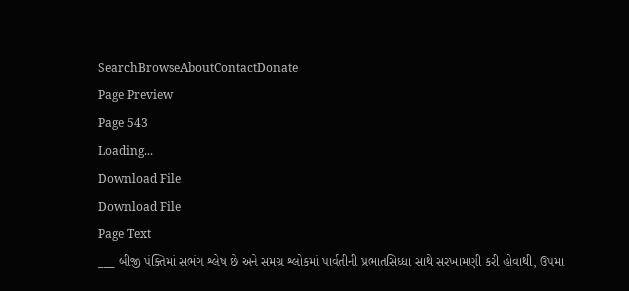SearchBrowseAboutContactDonate
Page Preview
Page 543
Loading...
Download File
Download File
Page Text
___ બીજી પંક્તિમાં સભંગ શ્લેષ છે અને સમગ્ર શ્લોકમાં પાર્વતીની પ્રભાતસિધ્ધા સાથે સરખામણી કરી હોવાથી, ઉપમા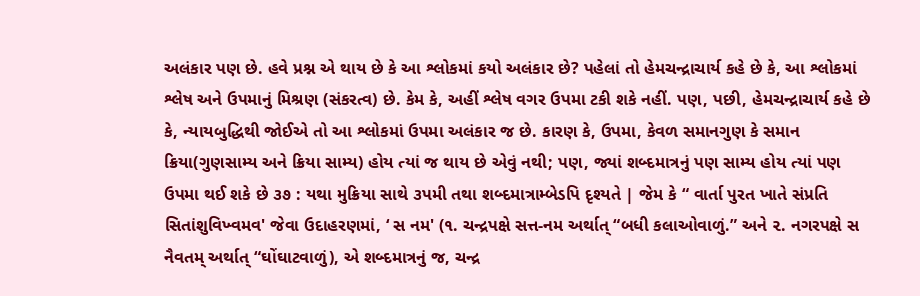અલંકાર પણ છે. હવે પ્રશ્ન એ થાય છે કે આ શ્લોકમાં કયો અલંકાર છે? પહેલાં તો હેમચન્દ્રાચાર્ય કહે છે કે, આ શ્લોકમાં શ્લેષ અને ઉપમાનું મિશ્રણ (સંકરત્વ) છે. કેમ કે, અહીં શ્લેષ વગર ઉપમા ટકી શકે નહીં. પણ, પછી, હેમચન્દ્રાચાર્ય કહે છે કે, ન્યાયબુદ્ધિથી જોઈએ તો આ શ્લોકમાં ઉપમા અલંકાર જ છે. કારણ કે, ઉપમા, કેવળ સમાનગુણ કે સમાન ક્રિયા(ગુણસામ્ય અને ક્રિયા સામ્ય) હોય ત્યાં જ થાય છે એવું નથી; પણ, જ્યાં શબ્દમાત્રનું પણ સામ્ય હોય ત્યાં પણ ઉપમા થઈ શકે છે ૩૭ : યથા મુક્રિયા સાથે ૩પમી તથા શબ્દમાત્રામ્બેડપિ દૃશ્યતે | જેમ કે “ વાર્તા પુરત ખાતે સંપ્રતિ સિતાંશુવિખ્વમવ' જેવા ઉદાહરણમાં, ‘ સ નમ' (૧. ચન્દ્રપક્ષે સત્ત-નમ અર્થાત્ “બધી કલાઓવાળું.” અને ૨. નગરપક્ષે સ નૈવતમ્ અર્થાત્ “ઘોંઘાટવાળું), એ શબ્દમાત્રનું જ, ચન્દ્ર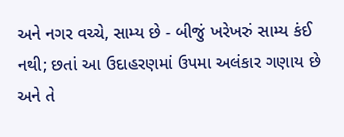અને નગર વચ્ચે, સામ્ય છે - બીજું ખરેખરું સામ્ય કંઈ નથી; છતાં આ ઉદાહરણમાં ઉપમા અલંકાર ગણાય છે અને તે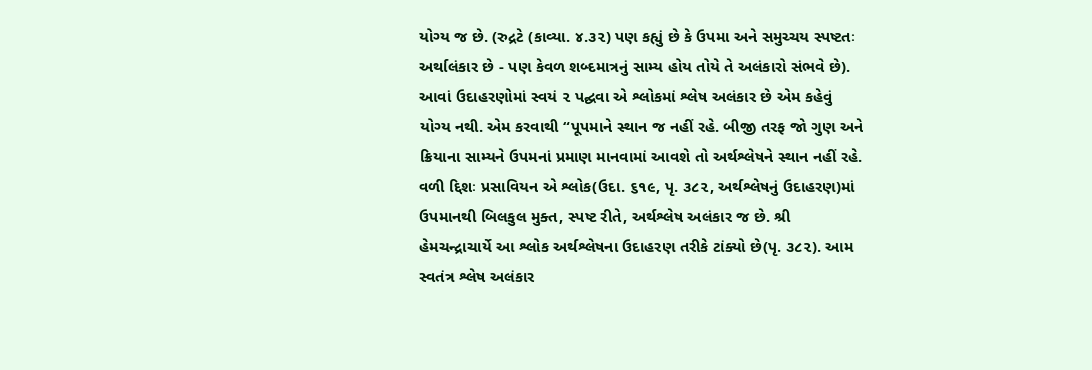યોગ્ય જ છે. (રુદ્રટે (કાવ્યા. ૪.૩૨) પણ કહ્યું છે કે ઉપમા અને સમુચ્ચય સ્પષ્ટતઃ અર્થાલંકાર છે - પણ કેવળ શબ્દમાત્રનું સામ્ય હોય તોયે તે અલંકારો સંભવે છે). આવાં ઉદાહરણોમાં સ્વયં ૨ પદ્ઘવા એ શ્લોકમાં શ્લેષ અલંકાર છે એમ કહેવું યોગ્ય નથી. એમ કરવાથી “પૂપમાને સ્થાન જ નહીં રહે. બીજી તરફ જો ગુણ અને ક્રિયાના સામ્યને ઉપમનાં પ્રમાણ માનવામાં આવશે તો અર્થશ્લેષને સ્થાન નહીં રહે. વળી દ્દિશઃ પ્રસાવિયન એ શ્લોક(ઉદા. ૬૧૯, પૃ. ૩૮૨, અર્થશ્લેષનું ઉદાહરણ)માં ઉપમાનથી બિલકુલ મુક્ત, સ્પષ્ટ રીતે, અર્થશ્લેષ અલંકાર જ છે. શ્રી હેમચન્દ્રાચાર્યે આ શ્લોક અર્થશ્લેષના ઉદાહરણ તરીકે ટાંક્યો છે(પૃ. ૩૮૨). આમ સ્વતંત્ર શ્લેષ અલંકાર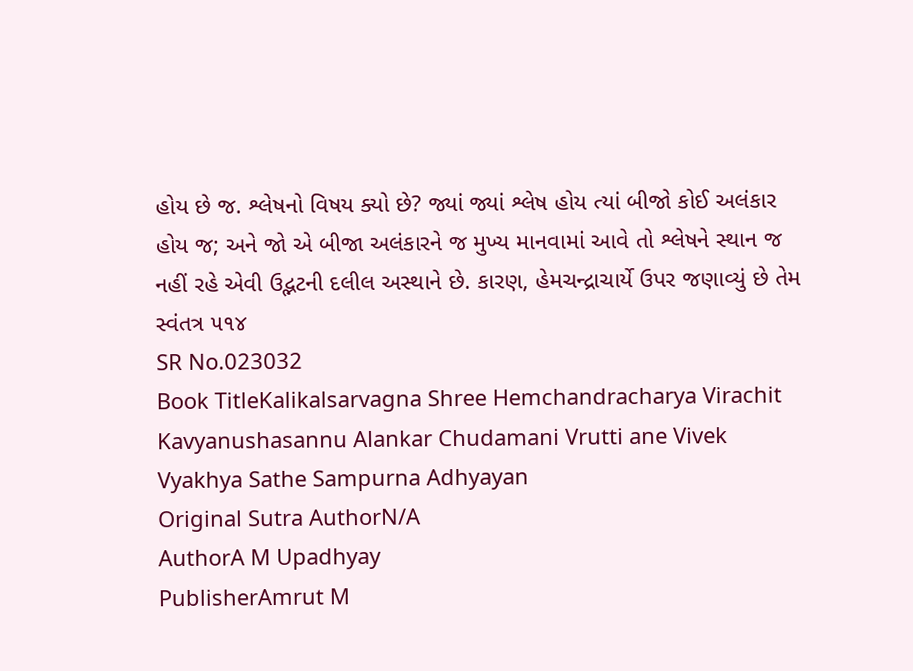હોય છે જ. શ્લેષનો વિષય ક્યો છે? જ્યાં જ્યાં શ્લેષ હોય ત્યાં બીજો કોઈ અલંકાર હોય જ; અને જો એ બીજા અલંકારને જ મુખ્ય માનવામાં આવે તો શ્લેષને સ્થાન જ નહીં રહે એવી ઉદ્ભટની દલીલ અસ્થાને છે. કારણ, હેમચન્દ્રાચાર્યે ઉપર જણાવ્યું છે તેમ સ્વંતત્ર ૫૧૪
SR No.023032
Book TitleKalikalsarvagna Shree Hemchandracharya Virachit Kavyanushasannu Alankar Chudamani Vrutti ane Vivek Vyakhya Sathe Sampurna Adhyayan
Original Sutra AuthorN/A
AuthorA M Upadhyay
PublisherAmrut M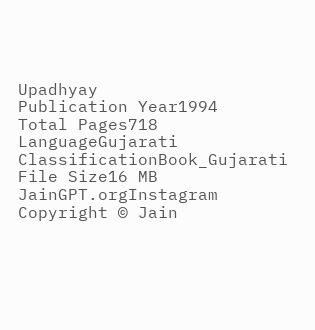Upadhyay
Publication Year1994
Total Pages718
LanguageGujarati
ClassificationBook_Gujarati
File Size16 MB
JainGPT.orgInstagram
Copyright © Jain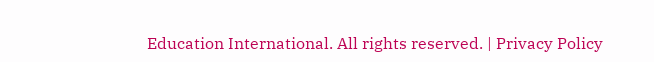Education International. All rights reserved. | Privacy Policy